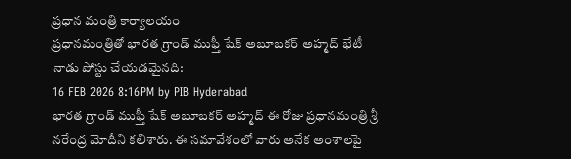ప్రధాన మంత్రి కార్యాలయం
ప్రధానమంత్రితో భారత గ్రాండ్ ముఫ్తీ షేక్ అబూబకర్ అహ్మద్ భేటీ
నాడు పోస్టు చేయడమైనది:
16 FEB 2026 8:16PM by PIB Hyderabad
భారత గ్రాండ్ ముఫ్తీ షేక్ అబూబకర్ అహ్మద్ ఈ రోజు ప్రధానమంత్రి శ్రీ నరేంద్ర మోదీని కలిశారు. ఈ సమావేశంలో వారు అనేక అంశాలపై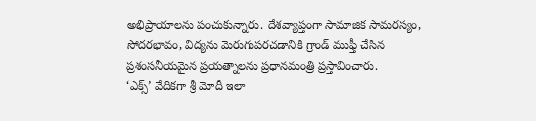అభిప్రాయాలను పంచుకున్నారు. దేశవ్యాప్తంగా సామాజిక సామరస్యం, సోదరభావం, విద్యను మెరుగుపరచడానికి గ్రాండ్ ముఫ్తీ చేసిన ప్రశంసనీయమైన ప్రయత్నాలను ప్రధానమంత్రి ప్రస్తావించారు.
‘ఎక్స్’ వేదికగా శ్రీ మోదీ ఇలా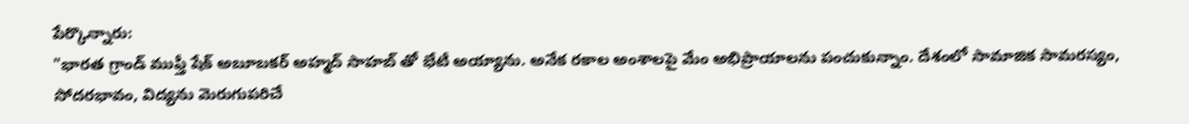పేర్కొన్నారు:
"భారత గ్రాండ్ ముఫ్తీ షేక్ అబూబకర్ అహ్మద్ సాహబ్ తో భేటీ అయ్యాను. అనేక రకాల అంశాలపై మేం అభిప్రాయాలను పంచుకున్నాం. దేశంలో సామాజిక సామరస్యం, సోదరభావం, విద్యను మెరుగుపరిచే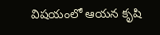విషయంలో ఆయన కృషి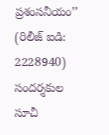ప్రశంసనీయం’’
(రిలీజ్ ఐడి: 2228940)
సందర్శకుల సూచీ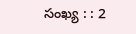సంఖ్య : : 2